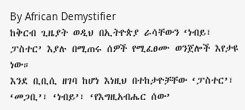By African Demystifier
ከቅርብ ጊዜያት ወዲህ በኢትዮጵያ ራሳቸውን ‘ነብይ፣ ፓስተር’ እያሉ በሚጠሩ ሰዎች የሚፈፀሙ ወንጀሎች እየታዩ ነው።
እንደ ቢቢሲ ዘገባ ከሆነ እነዚህ በተከታዮቻቸው ‘ፓስተር’፣ ‘መጋቢ’፣ ‘ነብይ’፣ ‘የእግዚአብሔር ሰው’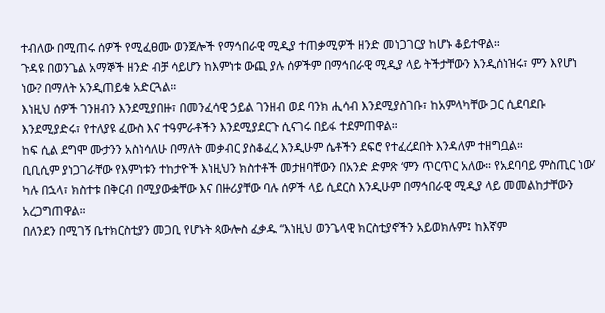ተብለው በሚጠሩ ሰዎች የሚፈፀሙ ወንጀሎች የማኅበራዊ ሚዲያ ተጠቃሚዎች ዘንድ መነጋገርያ ከሆኑ ቆይተዋል።
ጉዳዩ በወንጌል አማኞች ዘንድ ብቻ ሳይሆን ከእምነቱ ውጪ ያሉ ሰዎችም በማኅበራዊ ሚዲያ ላይ ትችታቸውን እንዲሰነዝሩ፣ ምን እየሆነ ነው? በማለት አንዲጠይቁ አድርጓል።
እነዚህ ሰዎች ገንዘብን እንደሚያበዙ፣ በመንፈሳዊ ኃይል ገንዘብ ወደ ባንክ ሒሳብ እንደሚያስገቡ፣ ከአምላካቸው ጋር ሲደባደቡ እንደሚያድሩ፣ የተለያዩ ፈውስ እና ተዓምራቶችን እንደሚያደርጉ ሲናገሩ በይፋ ተደምጠዋል።
ከፍ ሲል ደግሞ ሙታንን አስነሳለሁ በማለት መቃብር ያስቆፈረ እንዲሁም ሴቶችን ደፍሮ የተፈረደበት እንዳለም ተዘግቧል።
ቢቢሲም ያነጋገራቸው የእምነቱን ተከታዮች እነዚህን ክስተቶች መታዘባቸውን በአንድ ድምጽ ‘ምን ጥርጥር አለው። የአደባባይ ምስጢር ነው’ ካሉ በኋላ፣ ክስተቱ በቅርብ በሚያውቋቸው እና በዙሪያቸው ባሉ ሰዎች ላይ ሲደርስ እንዲሁም በማኅበራዊ ሚዲያ ላይ መመልከታቸውን አረጋግጠዋል።
በለንደን በሚገኝ ቤተክርስቲያን መጋቢ የሆኑት ጳውሎስ ፈቃዱ “እነዚህ ወንጌላዊ ክርስቲያኖችን አይወክሉም፤ ከእኛም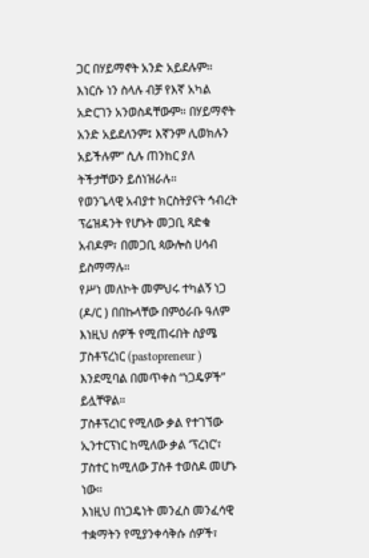ጋር በሃይማኖት አንድ አይደሉም። እነርሱ ነን ስላሉ ብቻ የእኛ አካል አድርገን አንወስዳቸውም። በሃይማኖት አንድ አይደለንም፤ እኛንም ሊወክሉን አይችሉም” ሲሉ ጠንከር ያለ ትችታቸውን ይሰነዝራሉ።
የወንጌላዊ አብያተ ክርስትያናት ኅብረት ፕሬዝዳንት የሆኑት መጋቢ ጻድቁ አብዶም፣ በመጋቢ ጳውሎስ ሀሳብ ይስማማሉ።
የሥነ መለኮት መምህሩ ተካልኝ ነጋ (ዶ/ር ) በበኩላቸው በምዕራቡ ዓለም እነዚህ ሰዎች የሚጠሩበት ስያሜ ፓስቶፕረነር (pastopreneur ) እንደሚባል በመጥቀስ “ነጋዴዎች” ይሏቸዋል።
ፓስቶፕረነር የሚለው ቃል የተገኘው ኢንተርፕነር ከሚለው ቃል ‘ፕረነር’፣ ፓስተር ከሚለው ፓስቶ ተወስዶ መሆኑ ነው።
እነዚህ በነጋዴነት መንፈስ መንፈሳዊ ተቋማትን የሚያንቀሳቅሱ ሰዎች፣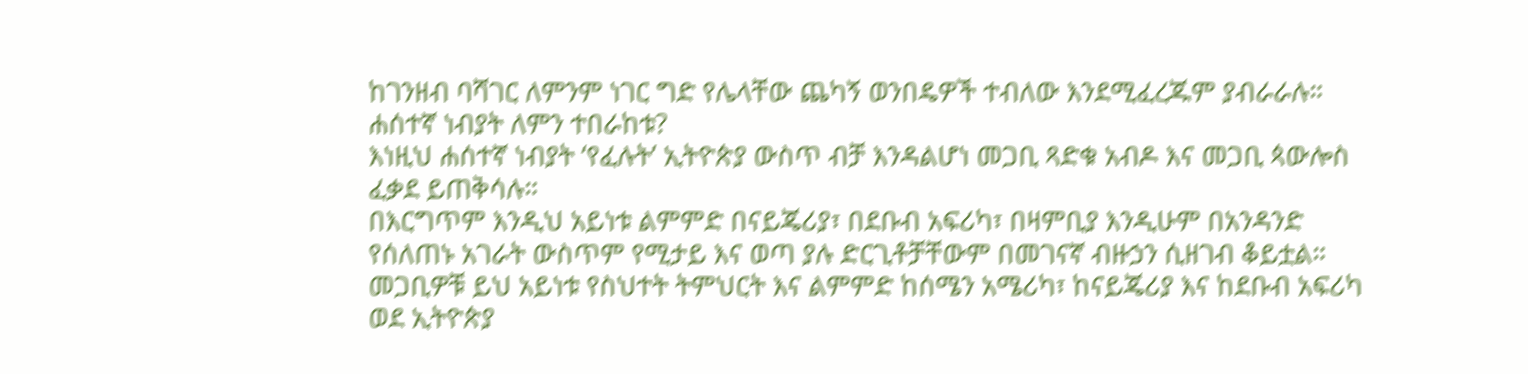ከገንዘብ ባሻገር ለምንም ነገር ግድ የሌላቸው ጨካኝ ወንበዴዎች ተብለው እንደሚፈረጁም ያብራራሉ።
ሐሰተኛ ነብያት ለምን ተበራከቱ?
እነዚህ ሐሰተኛ ነብያት ‘የፈሉት’ ኢትዮጵያ ውስጥ ብቻ እንዳልሆነ መጋቢ ጻድቁ አብዶ እና መጋቢ ጳውሎስ ፈቃደ ይጠቅሳሉ።
በእርግጥም እንዲህ አይነቱ ልምምድ በናይጄሪያ፣ በደቡብ አፍሪካ፣ በዛምቢያ እንዲሁም በአንዳንድ የሰለጠኑ አገራት ውስጥም የሚታይ እና ወጣ ያሉ ድርጊቶቻቸውም በመገናኛ ብዙኃን ሲዘገብ ቆይቷል።
መጋቢዎቹ ይህ አይነቱ የስህተት ትምህርት እና ልምምድ ከሰሜን አሜሪካ፣ ከናይጄሪያ እና ከደቡብ አፍሪካ ወደ ኢትዮጵያ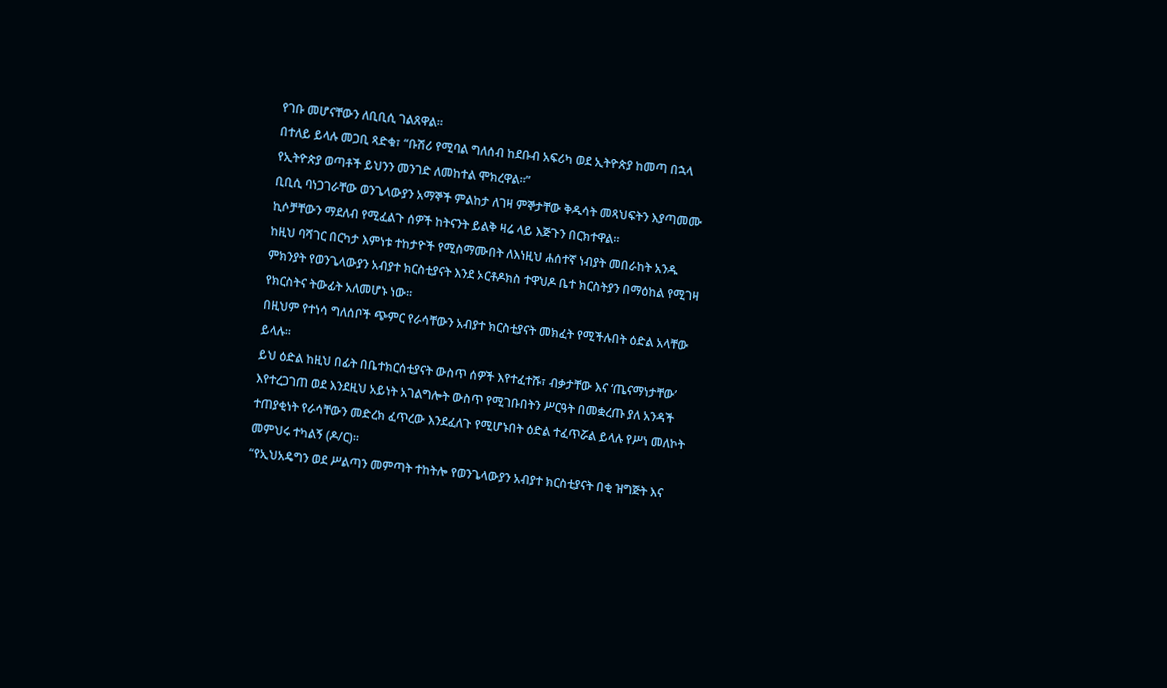የገቡ መሆናቸውን ለቢቢሲ ገልጸዋል።
በተለይ ይላሉ መጋቢ ጻድቁ፣ “ቡሽሪ የሚባል ግለሰብ ከደቡብ አፍሪካ ወደ ኢትዮጵያ ከመጣ በኋላ የኢትዮጵያ ወጣቶች ይህንን መንገድ ለመከተል ሞክረዋል።”
ቢቢሲ ባነጋገራቸው ወንጌላውያን አማኞች ምልከታ ለገዛ ምኞታቸው ቅዱሳት መጻህፍትን እያጣመሙ ኪሶቻቸውን ማደለብ የሚፈልጉ ሰዎች ከትናንት ይልቅ ዛሬ ላይ እጅጉን በርክተዋል።
ከዚህ ባሻገር በርካታ እምነቱ ተከታዮች የሚስማሙበት ለእነዚህ ሐሰተኛ ነብያት መበራከት አንዱ ምክንያት የወንጌላውያን አብያተ ክርስቲያናት እንደ ኦርቶዶክስ ተዋህዶ ቤተ ክርስትያን በማዕከል የሚገዛ የክርስትና ትውፊት አለመሆኑ ነው።
በዚህም የተነሳ ግለሰቦች ጭምር የራሳቸውን አብያተ ክርስቲያናት መክፈት የሚችሉበት ዕድል አላቸው ይላሉ።
ይህ ዕድል ከዚህ በፊት በቤተክርሰቲያናት ውስጥ ሰዎች እየተፈተሹ፣ ብቃታቸው እና ‘ጤናማነታቸው’ እየተረጋገጠ ወደ እንደዚህ አይነት አገልግሎት ውስጥ የሚገቡበትን ሥርዓት በመቋረጡ ያለ አንዳች ተጠያቂነት የራሳቸውን መድረክ ፈጥረው እንደፈለጉ የሚሆኑበት ዕድል ተፈጥሯል ይላሉ የሥነ መለኮት መምህሩ ተካልኝ (ዶ/ር)።
“የኢህአዴግን ወደ ሥልጣን መምጣት ተከትሎ የወንጌላውያን አብያተ ክርስቲያናት በቂ ዝግጅት እና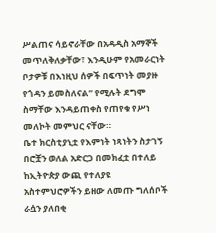ሥልጠና ሳይኖራቸው በአዳዲስ አማኞች መጥለቅለቃቸው፣ እንዲሁም የአመራርነት ቦታዎቹ በእነዚህ ሰዎች በፍጥነት መያዙ የጎዳን ይመስለናል” የሚሉት ደግሞ ስማቸው እንዳይጠቀስ የጠየቁ የሥነ መለኮት መምህር ናቸው።
ቤተ ክርስቲያኒቷ የእምነት ነጻነትን ስታገኝ በሮቿን ወለል አድርጋ በመክፈቷ በተለይ ከኢትዮጵያ ውጪ የተለያዩ አስተምህሮዎችን ይዘው ለመጡ ግለሰቦች ራሷን ያለበቂ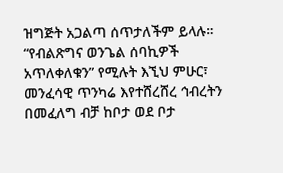ዝግጅት አጋልጣ ሰጥታለችም ይላሉ።
“የብልጽግና ወንጌል ሰባኪዎች አጥለቀለቁን” የሚሉት እኚህ ምሁር፣ መንፈሳዊ ጥንካሬ እየተሸረሸረ ኅብረትን በመፈለግ ብቻ ከቦታ ወደ ቦታ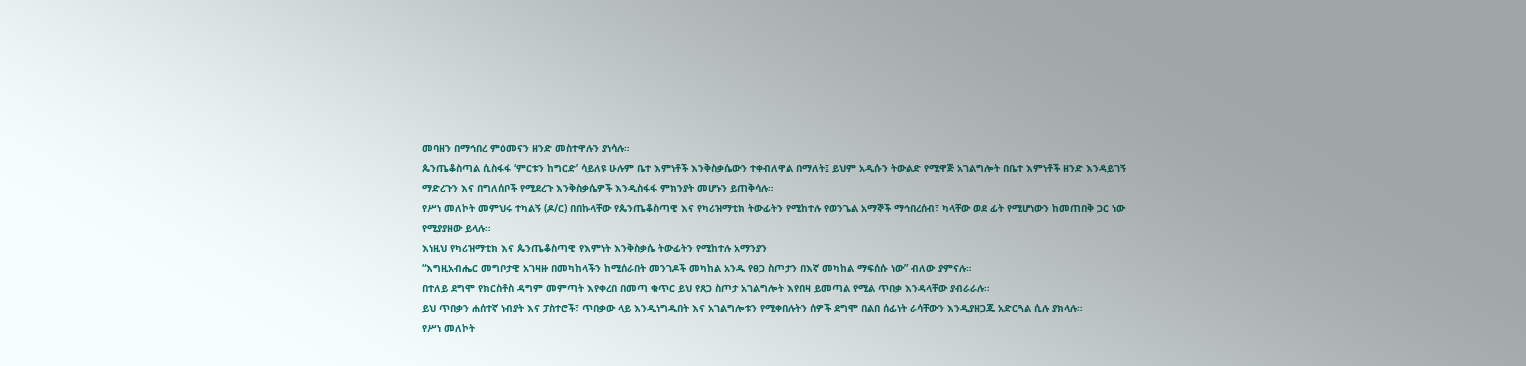መባዘን በማኅበረ ምዕመናን ዘንድ መስተዋሉን ያነሳሉ።
ጴንጤቆስጣል ሲስፋፋ ‘ምርቱን ከግርድ’ ሳይለዩ ሁሉም ቤተ እምነቶች እንቅስቃሴውን ተቀብለዋል በማለት፤ ይህም አዲሱን ትውልድ የሚዋጅ አገልግሎት በቤተ እምነቶች ዘንድ እንዳይገኝ ማድረጉን እና በግለሰቦች የሚደረጉ እንቅስቃሴዎች እንዲስፋፋ ምክንያት መሆኑን ይጠቅሳሉ።
የሥነ መለኮት መምህሩ ተካልኝ (ዶ/ር) በበኩላቸው የጴንጤቆስጣዊ እና የካሪዝማቲክ ትውፊትን የሚከተሉ የወንጌል አማኞች ማኅበረሰብ፣ ካላቸው ወደ ፊት የሚሆነውን ከመጠበቅ ጋር ነው የሚያያዘው ይላሉ።
እነዚህ የካሪዝማቲክ እና ጴንጤቆስጣዊ የእምነት እንቅስቃሴ ትውፊትን የሚከተሉ አማንያን
“እግዚአብሔር መግቦታዊ አገዛዙ በመካከላችን ከሚሰራበት መንገዶች መካከል አንዱ የፀጋ ስጦታን በእኛ መካከል ማፍሰሱ ነው” ብለው ያምናሉ።
በተለይ ደግሞ የክርስቶስ ዳግም መምጣት እየቀረበ በመጣ ቁጥር ይህ የጸጋ ስጦታ አገልግሎት እየበዛ ይመጣል የሚል ጥበቃ እንዳላቸው ያብራራሉ።
ይህ ጥበቃን ሐሰተኛ ነብያት እና ፓስተሮች፣ ጥበቃው ላይ እንዲነግዱበት እና አገልግሎቱን የሚቀበሉትን ሰዎች ደግሞ በልበ ሰፊነት ራሳቸውን እንዲያዘጋጁ አድርጓል ሲሉ ያክላሉ።
የሥነ መለኮት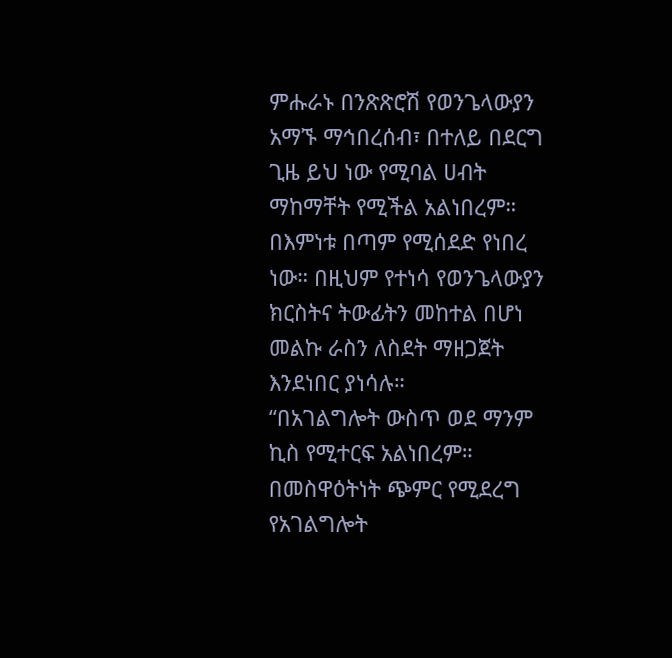ምሑራኑ በንጽጽሮሽ የወንጌላውያን አማኙ ማኅበረሰብ፣ በተለይ በደርግ ጊዜ ይህ ነው የሚባል ሀብት ማከማቸት የሚችል አልነበረም። በእምነቱ በጣም የሚሰደድ የነበረ ነው። በዚህም የተነሳ የወንጌላውያን ክርስትና ትውፊትን መከተል በሆነ መልኩ ራስን ለስደት ማዘጋጀት እንደነበር ያነሳሉ።
“በአገልግሎት ውስጥ ወደ ማንም ኪስ የሚተርፍ አልነበረም። በመስዋዕትነት ጭምር የሚደረግ የአገልግሎት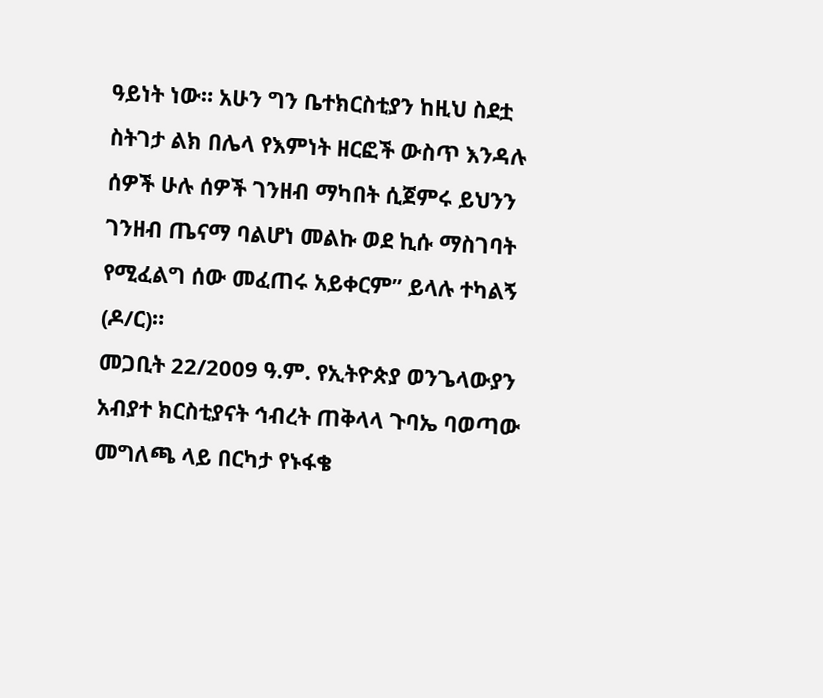ዓይነት ነው። አሁን ግን ቤተክርስቲያን ከዚህ ስደቷ ስትገታ ልክ በሌላ የእምነት ዘርፎች ውስጥ እንዳሉ ሰዎች ሁሉ ሰዎች ገንዘብ ማካበት ሲጀምሩ ይህንን ገንዘብ ጤናማ ባልሆነ መልኩ ወደ ኪሱ ማስገባት የሚፈልግ ሰው መፈጠሩ አይቀርም” ይላሉ ተካልኝ (ዶ/ር)።
መጋቢት 22/2009 ዓ.ም. የኢትዮጵያ ወንጌላውያን አብያተ ክርስቲያናት ኅብረት ጠቅላላ ጉባኤ ባወጣው መግለጫ ላይ በርካታ የኑፋቄ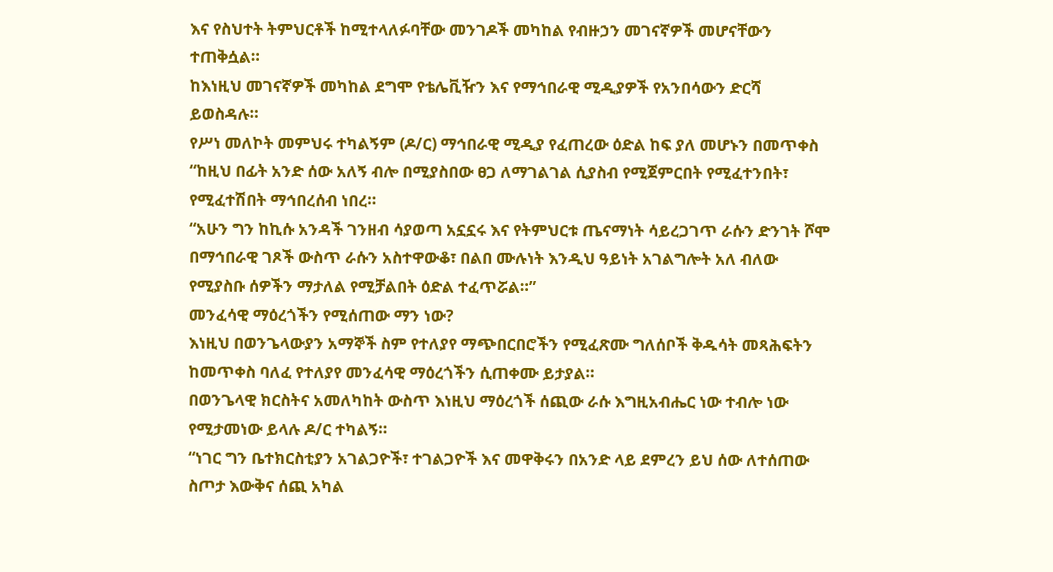እና የስህተት ትምህርቶች ከሚተላለፉባቸው መንገዶች መካከል የብዙኃን መገናኛዎች መሆናቸውን ተጠቅሷል።
ከእነዚህ መገናኛዎች መካከል ደግሞ የቴሌቪዥን እና የማኅበራዊ ሚዲያዎች የአንበሳውን ድርሻ ይወስዳሉ።
የሥነ መለኮት መምህሩ ተካልኝም (ዶ/ር) ማኅበራዊ ሚዲያ የፈጠረው ዕድል ከፍ ያለ መሆኑን በመጥቀስ “ከዚህ በፊት አንድ ሰው አለኝ ብሎ በሚያስበው ፀጋ ለማገልገል ሲያስብ የሚጀምርበት የሚፈተንበት፣ የሚፈተሽበት ማኅበረሰብ ነበረ።
“አሁን ግን ከኪሱ አንዳች ገንዘብ ሳያወጣ አኗኗሩ እና የትምህርቱ ጤናማነት ሳይረጋገጥ ራሱን ድንገት ሾሞ በማኅበራዊ ገጾች ውስጥ ራሱን አስተዋውቆ፣ በልበ ሙሉነት እንዲህ ዓይነት አገልግሎት አለ ብለው የሚያስቡ ሰዎችን ማታለል የሚቻልበት ዕድል ተፈጥሯል።”
መንፈሳዊ ማዕረጎችን የሚሰጠው ማን ነው?
እነዚህ በወንጌላውያን አማኞች ስም የተለያየ ማጭበርበሮችን የሚፈጽሙ ግለሰቦች ቅዱሳት መጻሕፍትን ከመጥቀስ ባለፈ የተለያየ መንፈሳዊ ማዕረጎችን ሲጠቀሙ ይታያል።
በወንጌላዊ ክርስትና አመለካከት ውስጥ እነዚህ ማዕረጎች ሰጪው ራሱ እግዚአብሔር ነው ተብሎ ነው የሚታመነው ይላሉ ዶ/ር ተካልኝ።
“ነገር ግን ቤተክርስቲያን አገልጋዮች፣ ተገልጋዮች እና መዋቅሩን በአንድ ላይ ደምረን ይህ ሰው ለተሰጠው ስጦታ እውቅና ሰጪ አካል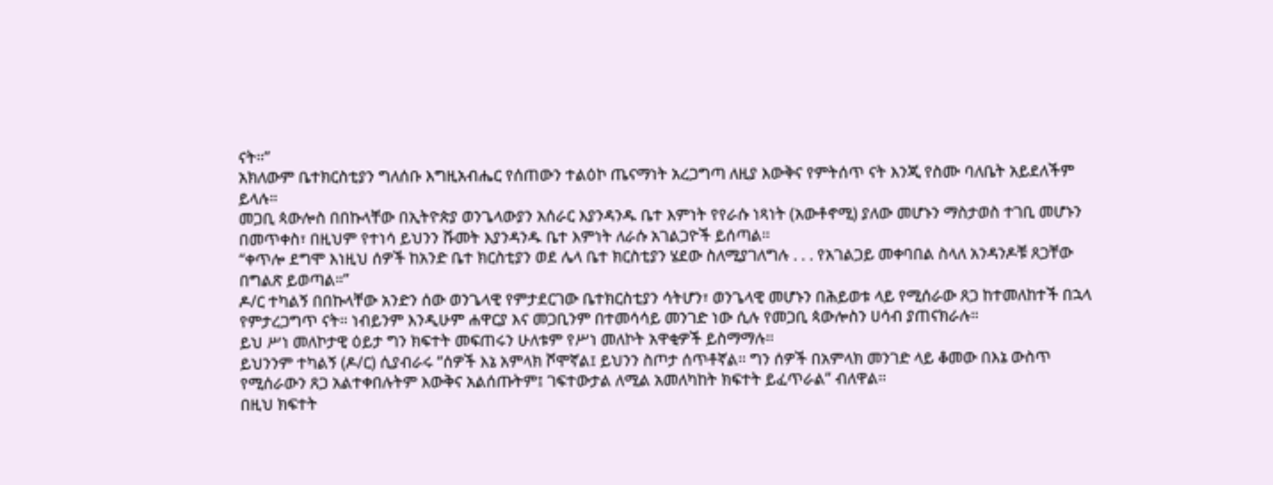ናት።”
አክለውም ቤተክርስቲያን ግለሰቡ እግዚአብሔር የሰጠውን ተልዕኮ ጤናማነት አረጋግጣ ለዚያ እውቅና የምትሰጥ ናት እንጂ የስሙ ባለቤት አይደለችም ይላሉ።
መጋቢ ጳውሎስ በበኩላቸው በኢትዮጵያ ወንጌላውያን አሰራር እያንዳንዱ ቤተ እምነት የየራሱ ነጻነት (አውቶኖሚ) ያለው መሆኑን ማስታወስ ተገቢ መሆኑን በመጥቀስ፣ በዚህም የተነሳ ይህንን ሹመት እያንዳንዱ ቤተ እምነት ለራሱ አገልጋዮች ይሰጣል።
“ቀጥሎ ደግሞ እነዚህ ሰዎች ከአንድ ቤተ ክርስቲያን ወደ ሌላ ቤተ ክርስቲያን ሄደው ስለሚያገለግሉ . . . የአገልጋይ መቀባበል ስላለ አንዳንዶቹ ጸጋቸው በግልጽ ይወጣል።”
ዶ/ር ተካልኝ በበኩላቸው አንድን ሰው ወንጌላዊ የምታደርገው ቤተክርስቲያን ሳትሆን፣ ወንጌላዊ መሆኑን በሕይወቱ ላይ የሚሰራው ጸጋ ከተመለከተች በኋላ የምታረጋግጥ ናት። ነብይንም እንዲሁም ሐዋርያ እና መጋቢንም በተመሳሳይ መንገድ ነው ሲሉ የመጋቢ ጳውሎስን ሀሳብ ያጠናክራሉ።
ይህ ሥነ መለኮታዊ ዕይታ ግን ክፍተት መፍጠሩን ሁለቱም የሥነ መለኮት አዋቂዎች ይስማማሉ።
ይህንንም ተካልኝ (ዶ/ር) ሲያብራሩ “ሰዎች እኔ አምላክ ሾሞኛል፤ ይህንን ስጦታ ሰጥቶኛል። ግን ሰዎች በአምላክ መንገድ ላይ ቆመው በእኔ ውስጥ የሚሰራውን ጸጋ አልተቀበሉትም እውቅና አልሰጡትም፤ ገፍተውታል ለሚል አመለካከት ክፍተት ይፈጥራል” ብለዋል።
በዚህ ክፍተት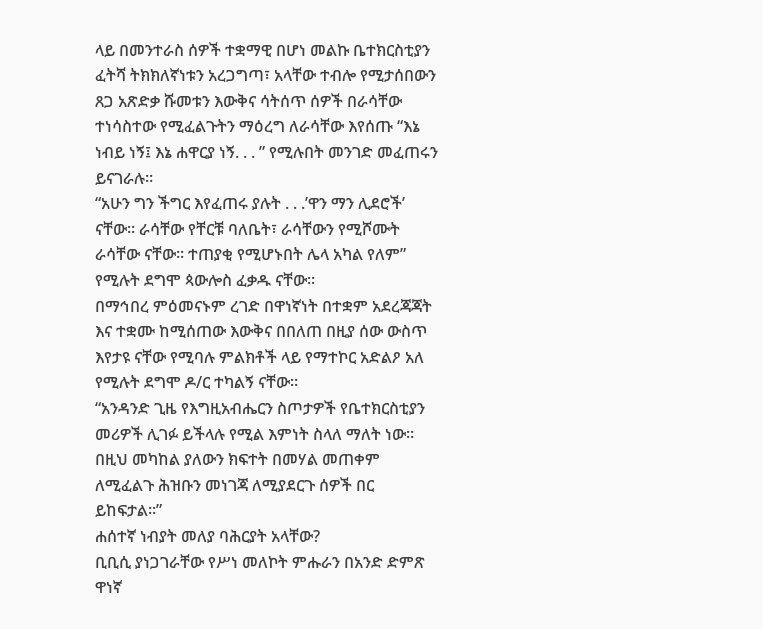ላይ በመንተራስ ሰዎች ተቋማዊ በሆነ መልኩ ቤተክርስቲያን ፈትሻ ትክክለኛነቱን አረጋግጣ፣ አላቸው ተብሎ የሚታሰበውን ጸጋ አጽድቃ ሹመቱን እውቅና ሳትሰጥ ሰዎች በራሳቸው ተነሳስተው የሚፈልጉትን ማዕረግ ለራሳቸው እየሰጡ “እኔ ነብይ ነኝ፤ እኔ ሐዋርያ ነኝ. . . ” የሚሉበት መንገድ መፈጠሩን ይናገራሉ።
“አሁን ግን ችግር እየፈጠሩ ያሉት . . .’ዋን ማን ሊደሮች’ ናቸው። ራሳቸው የቸርቹ ባለቤት፣ ራሳቸውን የሚሾሙት ራሳቸው ናቸው። ተጠያቂ የሚሆኑበት ሌላ አካል የለም” የሚሉት ደግሞ ጳውሎስ ፈቃዱ ናቸው።
በማኅበረ ምዕመናኑም ረገድ በዋነኛነት በተቋም አደረጃጃት እና ተቋሙ ከሚሰጠው እውቅና በበለጠ በዚያ ሰው ውስጥ እየታዩ ናቸው የሚባሉ ምልክቶች ላይ የማተኮር አድልዖ አለ የሚሉት ደግሞ ዶ/ር ተካልኝ ናቸው።
“አንዳንድ ጊዜ የእግዚአብሔርን ስጦታዎች የቤተክርስቲያን መሪዎች ሊገፉ ይችላሉ የሚል እምነት ስላለ ማለት ነው። በዚህ መካከል ያለውን ክፍተት በመሃል መጠቀም ለሚፈልጉ ሕዝቡን መነገጃ ለሚያደርጉ ሰዎች በር ይከፍታል።”
ሐሰተኛ ነብያት መለያ ባሕርያት አላቸው?
ቢቢሲ ያነጋገራቸው የሥነ መለኮት ምሑራን በአንድ ድምጽ ዋነኛ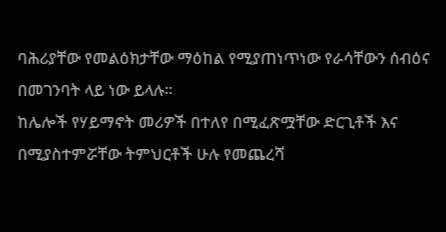ባሕሪያቸው የመልዕክታቸው ማዕከል የሚያጠነጥነው የራሳቸውን ሰብዕና በመገንባት ላይ ነው ይላሉ።
ከሌሎች የሃይማኖት መሪዎች በተለየ በሚፈጽሟቸው ድርጊቶች እና በሚያስተምሯቸው ትምህርቶች ሁሉ የመጨረሻ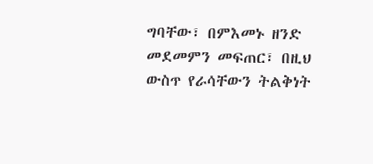ግባቸው፣ በምእመኑ ዘንድ መደመምን መፍጠር፣ በዚህ ውስጥ የራሳቸውን ትልቅነት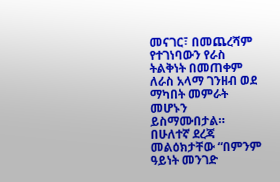መናገር፣ በመጨረሻም የተገነባውን የራስ ትልቅነት በመጠቀም ለራስ አላማ ገንዘብ ወደ ማካበት መምራት መሆኑን ይስማሙበታል።
በሁለተኛ ደረጃ መልዕክታቸው “በምንም ዓይነት መንገድ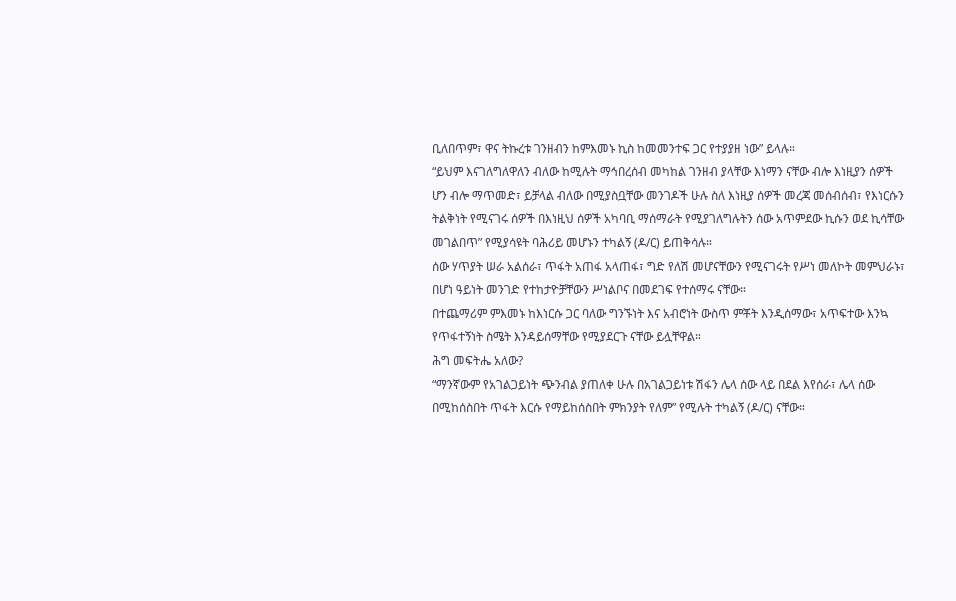ቢለበጥም፣ ዋና ትኩረቱ ገንዘብን ከምእመኑ ኪስ ከመመንተፍ ጋር የተያያዘ ነው” ይላሉ።
“ይህም እናገለግለዋለን ብለው ከሚሉት ማኅበረሰብ መካከል ገንዘብ ያላቸው እነማን ናቸው ብሎ እነዚያን ሰዎች ሆን ብሎ ማጥመድ፣ ይቻላል ብለው በሚያስቧቸው መንገዶች ሁሉ ስለ እነዚያ ሰዎች መረጃ መሰብሰብ፣ የእነርሱን ትልቅነት የሚናገሩ ሰዎች በእነዚህ ሰዎች አካባቢ ማሰማራት የሚያገለግሉትን ሰው አጥምደው ኪሱን ወደ ኪሳቸው መገልበጥ” የሚያሳዩት ባሕሪይ መሆኑን ተካልኝ (ዶ/ር) ይጠቅሳሉ።
ሰው ሃጥያት ሠራ አልሰራ፣ ጥፋት አጠፋ አላጠፋ፣ ግድ የለሽ መሆናቸውን የሚናገሩት የሥነ መለኮት መምህራኑ፣ በሆነ ዓይነት መንገድ የተከታዮቻቸውን ሥነልቦና በመደገፍ የተሰማሩ ናቸው።
በተጨማሪም ምእመኑ ከእነርሱ ጋር ባለው ግንኙነት እና አብሮነት ውስጥ ምቾት እንዲሰማው፣ አጥፍተው እንኳ የጥፋተኝነት ስሜት እንዳይሰማቸው የሚያደርጉ ናቸው ይሏቸዋል።
ሕግ መፍትሔ አለው?
“ማንኛውም የአገልጋይነት ጭንብል ያጠለቀ ሁሉ በአገልጋይነቱ ሽፋን ሌላ ሰው ላይ በደል እየሰራ፣ ሌላ ሰው በሚከሰስበት ጥፋት እርሱ የማይከሰስበት ምክንያት የለም” የሚሉት ተካልኝ (ዶ/ር) ናቸው።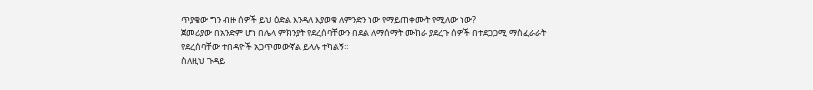ጥያቄው ግን ብዙ ሰዎች ይህ ዕድል እንዳለ እያወቁ ለምንድን ነው የማይጠቀሙት የሚለው ነው?
ጀመሪያው በአንድም ሆነ በሌላ ምክንያት የደረሰባቸውን በደል ለማሰማት ሙከራ ያደረጉ ሰዎች በተደጋጋሚ ማስፈራራት የደረሰባቸው ተበዳዮች አጋጥመውኛል ይላሉ ተካልኝ።
ስለዚህ ጉዳይ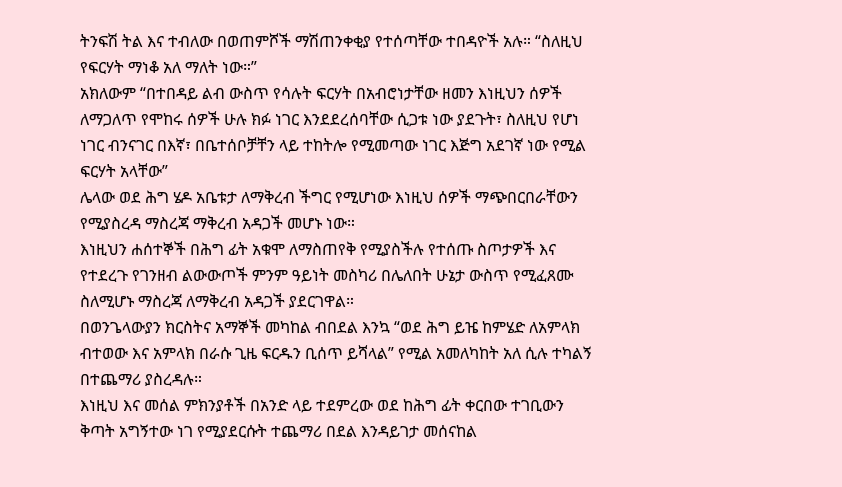ትንፍሽ ትል እና ተብለው በወጠምሾች ማሽጠንቀቂያ የተሰጣቸው ተበዳዮች አሉ። “ስለዚህ የፍርሃት ማነቆ አለ ማለት ነው።”
አክለውም “በተበዳይ ልብ ውስጥ የሳሉት ፍርሃት በአብሮነታቸው ዘመን እነዚህን ሰዎች ለማጋለጥ የሞከሩ ሰዎች ሁሉ ክፉ ነገር እንደደረሰባቸው ሲጋቱ ነው ያደጉት፣ ስለዚህ የሆነ ነገር ብንናገር በእኛ፣ በቤተሰቦቻቸን ላይ ተከትሎ የሚመጣው ነገር እጅግ አደገኛ ነው የሚል ፍርሃት አላቸው”
ሌላው ወደ ሕግ ሄዶ አቤቱታ ለማቅረብ ችግር የሚሆነው እነዚህ ሰዎች ማጭበርበራቸውን የሚያስረዳ ማስረጃ ማቅረብ አዳጋች መሆኑ ነው።
እነዚህን ሐሰተኞች በሕግ ፊት አቁሞ ለማስጠየቅ የሚያስችሉ የተሰጡ ስጦታዎች እና የተደረጉ የገንዘብ ልውውጦች ምንም ዓይነት መስካሪ በሌለበት ሁኔታ ውስጥ የሚፈጸሙ ስለሚሆኑ ማስረጃ ለማቅረብ አዳጋች ያደርገዋል።
በወንጌላውያን ክርስትና አማኞች መካከል ብበደል እንኳ “ወደ ሕግ ይዤ ከምሄድ ለአምላክ ብተወው እና አምላክ በራሱ ጊዜ ፍርዱን ቢሰጥ ይሻላል” የሚል አመለካከት አለ ሲሉ ተካልኝ በተጨማሪ ያስረዳሉ።
እነዚህ እና መሰል ምክንያቶች በአንድ ላይ ተደምረው ወደ ከሕግ ፊት ቀርበው ተገቢውን ቅጣት አግኝተው ነገ የሚያደርሱት ተጨማሪ በደል እንዳይገታ መሰናከል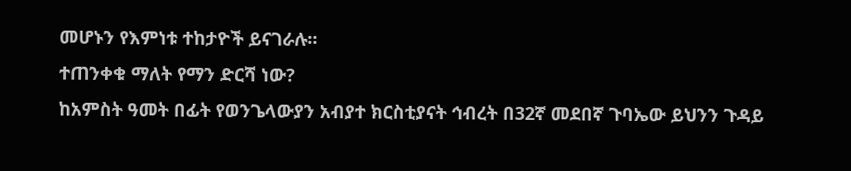መሆኑን የእምነቱ ተከታዮች ይናገራሉ።
ተጠንቀቁ ማለት የማን ድርሻ ነው?
ከአምስት ዓመት በፊት የወንጌላውያን አብያተ ክርስቲያናት ኅብረት በ32ኛ መደበኛ ጉባኤው ይህንን ጉዳይ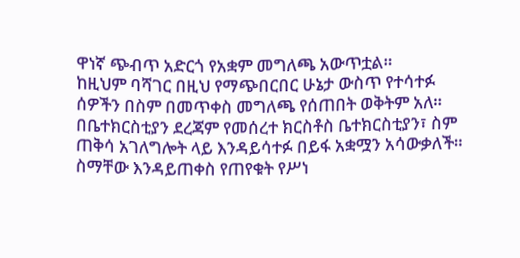ዋነኛ ጭብጥ አድርጎ የአቋም መግለጫ አውጥቷል።
ከዚህም ባሻገር በዚህ የማጭበርበር ሁኔታ ውስጥ የተሳተፉ ሰዎችን በስም በመጥቀስ መግለጫ የሰጠበት ወቅትም አለ።
በቤተክርስቲያን ደረጃም የመሰረተ ክርስቶስ ቤተክርስቲያን፣ ስም ጠቅሳ አገለግሎት ላይ እንዳይሳተፉ በይፋ አቋሟን አሳውቃለች።
ስማቸው እንዳይጠቀስ የጠየቁት የሥነ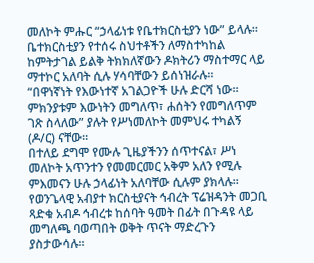መለኮት ምሑር “ኃላፊነቱ የቤተክርስቲያን ነው” ይላሉ።
ቤተክርስቲያን የተሰሩ ስህተቶችን ለማስተካከል ከምትታገል ይልቅ ትክክለኛውን ዶክትሪን ማስተማር ላይ ማተኮር አለባት ሲሉ ሃሳባቸውን ይሰነዝራሉ።
“በዋነኛነት የእውነተኛ አገልጋዮች ሁሉ ድርሻ ነው። ምክንያቱም እውነትን መግለጥ፣ ሐሰትን የመግለጥም ገጽ ስላለው” ያሉት የሥነመለኮት መምህሩ ተካልኝ (ዶ/ር) ናቸው።
በተለይ ደግሞ የሙሉ ጊዜያችንን ሰጥተናል፣ ሥነ መለኮት አጥንተን የመመርመር አቅም አለን የሚሉ ምእመናን ሁሉ ኃላፊነት አለባቸው ሲሉም ያክላሉ።
የወንጌላዊ አብያተ ክርስቲያናት ኅብረት ፕሬዝዳንት መጋቢ ጻድቁ አብዶ ኅብረቱ ከሰባት ዓመት በፊት በጉዳዩ ላይ መግለጫ ባወጣበት ወቅት ጥናት ማድረጉን ያስታውሳሉ።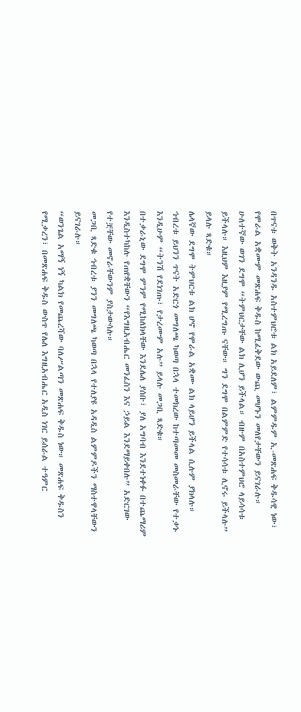በጥናቱ ወቅት አንዳንዱ አስተምህሮቱ ልክ አይደለም፣ ልምምዱም ኢ-መጽሐፍ ቅዱሳዊ ነው፣ የሞራል አቋሙም መጽሐፍ ቅዱስ ከሚፈቅደው ውጪ መሆኑን መለየታቸውን ይናገራሉ።
ሁለተኛው ወገን ደግሞ “ትምህርታቸው ልክ ሊሆን ይችላል። ብዙም በአስተምህሮ ላይሳሳቱ ይችላሉ። እዚህም እዚያም የሚረግጡ ናቸው። ግን ደግሞ በልምምድ የተሳሳቱ ሊኖሩ ይችላሉ” ይላሉ ጻድቁ።
ሌላኛው ደግሞ ትምህርቱ ልክ ሆኖ የሞራል አቋሙ ልክ ላይሆን ይችላል ሲሉም ያክላሉ።
ኅብረቱ ይህንን ጥናት አድርጎ መግለጫ ካወጣ በኋላ ተመክረው ከተጣመመ መስመራቸው የተቃኑ እንዲሁም “ትንሽ የደነገጡ፣ የታረሙም አሉ” ይላሉ መጋቢ ጻድቁ።
በተቃራኒው ደግሞ ምንም የሚከለክላቸው እንደሌለ ያሰቡ፣ ያለ አግባብ እንደተነቀፉ በተጨማሪም እንዲስተካከሉ የጠየቋቸውን “የእግዚአብሔር መንፈስን እና ኃይል እንደማይቀበሉ” አድርገው የተቿቸው መኖራቸውንም ያስታውሳሉ።
መጋቢ ጻድቁ ኅብረቱ ያንን መግለጫ ካወጣ በኋላ የተለያዩ አዳዲስ ልምምዶችን ማስተዋላቸውን ይናገራሉ።
“ወንጌል አማኝ ነኝ ካልክ የመጨረሻው ባለሥልጣን መጽሐፍ ቅዱስ ነው። መጽሐፍ ቅዱስን የሚቃረን፣ በመጽሐፍ ቅዱስ ውስጥ የሌለ እግዚአብሔር አዲስ ነገር ይሰራል ተዓምር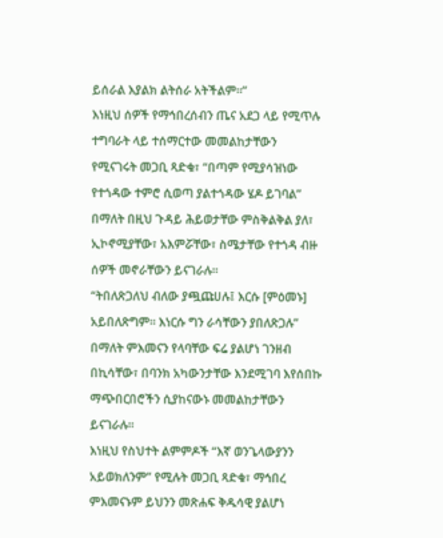ይሰራል እያልክ ልትሰራ አትችልም።”
እነዚህ ሰዎች የማኅበረሰብን ጤና አደጋ ላይ የሚጥሉ ተግባራት ላይ ተሰማርተው መመልከታቸውን የሚናገሩት መጋቢ ጻድቁ፣ “በጣም የሚያሳዝነው የተጎዳው ተምሮ ሲወጣ ያልተጎዳው ሄዶ ይገባል” በማለት በዚህ ጉዳይ ሕይወታቸው ምስቅልቅል ያለ፣ ኢኮኖሚያቸው፣ አእምሯቸው፣ ስሜታቸው የተጎዳ ብዙ ሰዎች መኖራቸውን ይናገራሉ።
“ትበለጽጋለህ ብለው ያጯጩሀሉ፤ እርሱ [ምዕመኑ] አይበለጽግም። እነርሱ ግን ራሳቸውን ያበለጽጋሉ” በማለት ምእመናን የላባቸው ፍሬ ያልሆነ ገንዘብ በኪሳቸው፣ በባንክ አካውንታቸው እንደሚገባ እየሰበኩ ማጭበርበሮችን ሲያከናውኑ መመልከታቸውን ይናገራሉ።
እነዚህ የስህተት ልምምዶች “እኛ ወንጌላውያንን አይወክለንም” የሚሉት መጋቢ ጻድቁ፣ ማኅበረ ምእመናኑም ይህንን መጽሐፍ ቅዱሳዊ ያልሆነ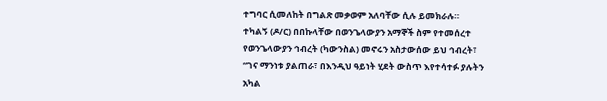ተግባር ሲመለከት በግልጽ መቃወም አለባቸው ሲሉ ይመክራሉ።
ተካልኝ (ዶ/ር) በበኩላቸው በወንጌላውያን አማኞች ስም የተመሰረተ የወንጌላውያን ኅብረት (ካውንስል) መኖሩን አስታውሰው ይህ ኅብረት፣ “ገና ማንነቱ ያልጠራ፣ በእንዲህ ዓይነት ሂደት ውስጥ እየተሳተፉ ያሉትን አካል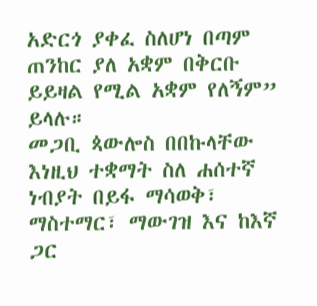አድርጎ ያቀፈ ስለሆነ በጣም ጠንከር ያለ አቋም በቅርቡ ይይዛል የሚል አቋም የለኝም” ይላሉ።
መጋቢ ጳውሎስ በበኩላቸው እነዚህ ተቋማት ስለ ሐሰተኛ ነብያት በይፋ ማሳወቅ፣ ማስተማር፣ ማውገዝ እና ከእኛ ጋር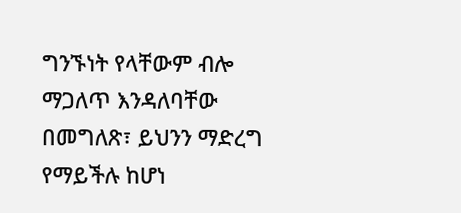ግንኙነት የላቸውም ብሎ ማጋለጥ እንዳለባቸው በመግለጽ፣ ይህንን ማድረግ የማይችሉ ከሆነ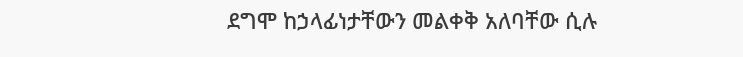ደግሞ ከኃላፊነታቸውን መልቀቅ አለባቸው ሲሉ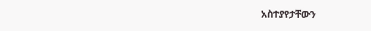አስተያየታቸውን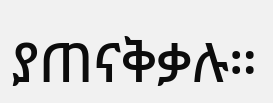ያጠናቅቃሉ።